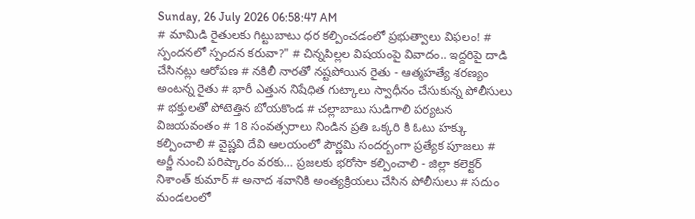Sunday, 26 July 2026 06:58:47 AM
# మామిడి రైతులకు గిట్టుబాటు ధర కల్పించడంలో ప్రభుత్వాలు విఫలం! # స్పందనలో స్పందన కరువా?" # చిన్నపిల్లల విషయంపై వివాదం.. ఇద్దరిపై దాడి చేసినట్లు ఆరోపణ # నకిలీ నారతో నష్టపోయిన రైతు - ఆత్మహత్యే శరణ్యం అంటన్న రైతు # భారీ ఎత్తున నిషేధిత గుట్కాలు స్వాధీనం చేసుకున్న పోలీసులు # భక్తులతో పోటెత్తిన బోయకొండ # చల్లాబాబు సుడిగాలి పర్యటన విజయవంతం # 18 సంవత్సరాలు నిండిన ప్రతి ఒక్కరి కి ఓటు హక్కు కల్పించాలి # వైష్ణవి దేవి ఆలయంలో పౌర్ణమి సందర్బంగా ప్రత్యేక పూజలు # అర్జీ నుంచి పరిష్కారం వరకు… ప్రజలకు భరోసా కల్పించాలి - జిల్లా కలెక్టర్ నిశాంత్ కుమార్ # అనాద శవానికి అంత్యక్రియలు చేసిన పోలీసులు # సదుం మండలంలో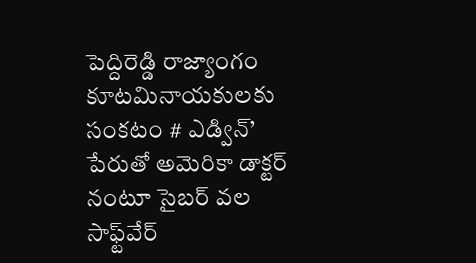పెద్దిరెడ్డి రాజ్యాంగం కూటమినాయకులకు సంకటం # ఎడ్విన్’ పేరుతో అమెరికా డాక్టర్ నంటూ సైబర్ వల సాఫ్ట్‌వేర్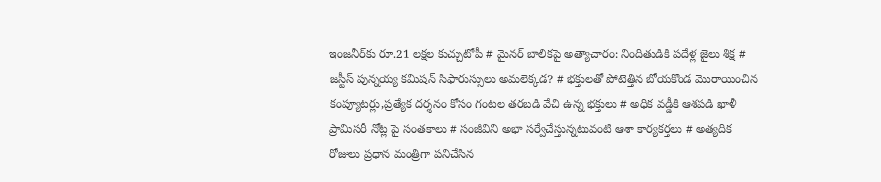ఇంజనీర్‌కు రూ.21 లక్షల కుచ్చుటోపీ # మైనర్ బాలికపై అత్యాచారం: నిందితుడికి పదేళ్ల జైలు శిక్ష # జస్టీస్ పున్నయ్య కమిషన్ సిఫారుస్సులు అమలెక్కడ? # భక్తులతో పోటెత్తిన బోయకొండ మొరాయించిన కంప్యూటర్లు,ప్రత్యేక దర్శనం కోసం గంటల తరబడి వేచి ఉన్న భక్తులు # అధిక వడ్డీకి ఆశపడి ఖాళీ ప్రామిసరీ నోట్ల పై సంతకాలు # సంజీవిని అభా సర్వేచేస్తున్నటువంటి ఆశా కార్యకర్తలు # అత్యదిక రోజులు ప్రధాన మంత్రిగా పనిచేసిన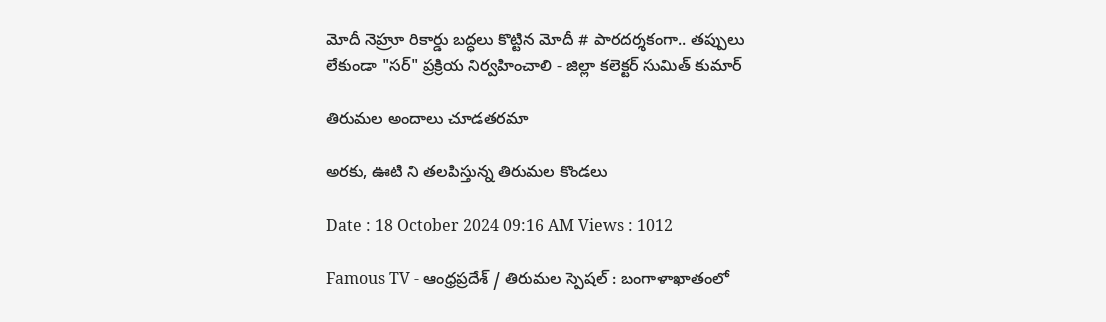మోదీ నెహ్రూ రికార్డు బద్ధలు కొట్టిన మోదీ # పారదర్శకంగా.. తప్పులు లేకుండా "సర్" ప్రక్రియ నిర్వహించాలి - జిల్లా కలెక్టర్ సుమిత్ కుమార్

తిరుమల అందాలు చూడతరమా

అరకు, ఊటి ని తలపిస్తున్న తిరుమల కొండలు

Date : 18 October 2024 09:16 AM Views : 1012

Famous TV - ఆంధ్రప్రదేశ్ / తిరుమల స్పెషల్ : బంగాళాఖాతంలో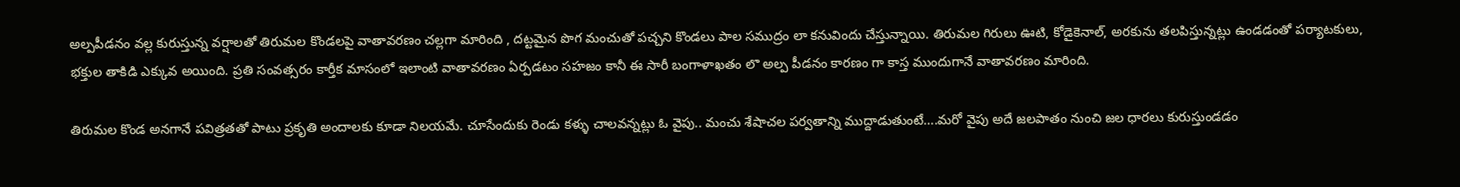అల్పపీడనం వల్ల కురుస్తున్న వర్షాలతో తిరుమల కొండలపై వాతావరణం చల్లగా మారింది , దట్టమైన పొగ మంచుతో పచ్చని కొండలు పాల సముద్రం లా కనువిందు చేస్తున్నాయి. తిరుమల గిరులు ఊటి, కోడైకెనాల్, అరకును తలపిస్తున్నట్లు ఉండడంతో పర్యాటకులు, భక్తుల తాకిడి ఎక్కువ అయింది. ప్రతి సంవత్సరం కార్తీక మాసంలో ఇలాంటి వాతావరణం ఏర్పడటం సహజం కానీ ఈ సారీ బంగాళాఖతం లొ అల్ప పీడనం కారణం గా కాస్త ముందుగానే వాతావరణం మారింది.

తిరుమల కొండ అనగానే పవిత్రతతో పాటు ప్రకృతి అందాలకు కూడా నిలయమే. చూసేందుకు రెండు కళ్ళు చాలవన్నట్లు ఓ వైపు.. మంచు శేషాచల పర్వతాన్ని ముద్దాడుతుంటే….మరో వైపు అదే జలపాతం నుంచి జల ధారలు కురుస్తుండడం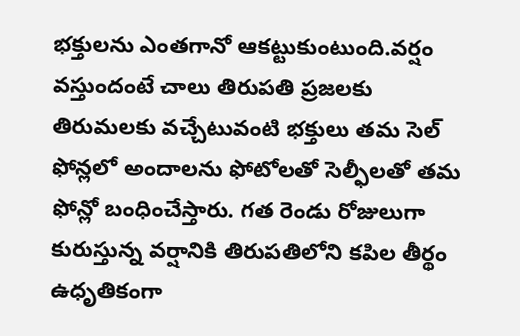భక్తులను ఎంతగానో ఆకట్టుకుంటుంది.వర్షం వస్తుందంటే చాలు తిరుపతి ప్రజలకు తిరుమలకు వచ్చేటువంటి భక్తులు తమ సెల్ ఫోన్లలో అందాలను ఫోటోలతో సెల్ఫీలతో తమ ఫోన్లో బంధించేస్తారు. గత రెండు రోజులుగా కురుస్తున్న వర్షానికి తిరుపతిలోని కపిల తీర్థం ఉధృతికంగా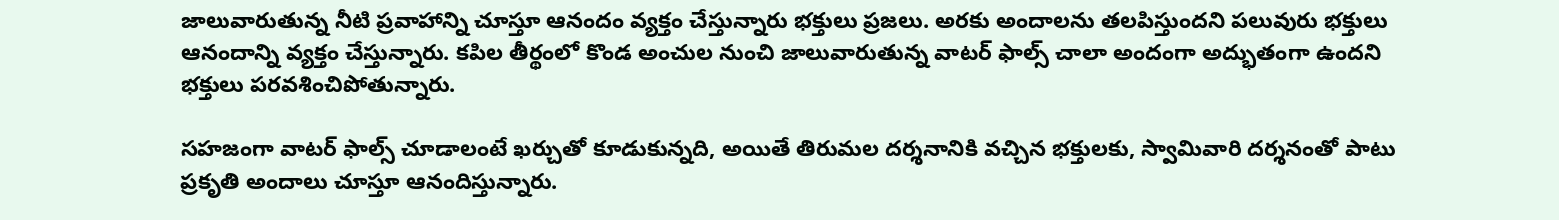జాలువారుతున్న నీటి ప్రవాహాన్ని చూస్తూ ఆనందం వ్యక్తం చేస్తున్నారు భక్తులు ప్రజలు. అరకు అందాలను తలపిస్తుందని పలువురు భక్తులు ఆనందాన్ని వ్యక్తం చేస్తున్నారు. కపిల తీర్థంలో కొండ అంచుల నుంచి జాలువారుతున్న వాటర్ ఫాల్స్ చాలా అందంగా అద్భుతంగా ఉందని భక్తులు పరవశించిపోతున్నారు.

సహజంగా వాటర్ ఫాల్స్ చూడాలంటే ఖర్చుతో కూడుకున్నది, అయితే తిరుమల దర్శనానికి వచ్చిన భక్తులకు, స్వామివారి దర్శనంతో పాటు ప్రకృతి అందాలు చూస్తూ ఆనందిస్తున్నారు.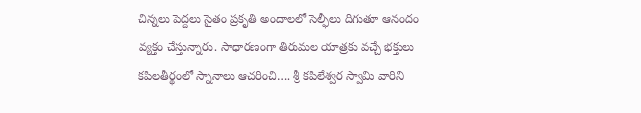చిన్నలు పెద్దలు సైతం ప్రకృతి అందాలలో సెల్ఫీలు దిగుతూ ఆనందం వ్యక్తం చేస్తున్నారు. సాధారణంగా తిరుమల యాత్రకు వచ్చే భక్తులు కపిలతీర్థంలో స్నానాలు ఆచరించి…. శ్రీ కపిలేశ్వర స్వామి వారిని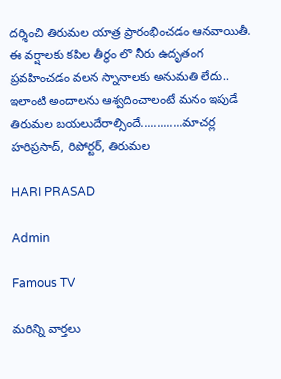దర్శించి తిరుమల యాత్ర ప్రారంభించడం ఆనవాయితీ. ఈ వర్షాలకు కపిల తీర్థం లొ నీరు ఉదృతంగ ప్రవహించడం వలన స్నానాలకు అనుమతి లేదు.. ఇలాంటి అందాలను ఆశ్వదించాలంటే మనం ఇపుడే తిరుమల బయలుదేరాల్సిందే.............మాచర్ల హరిప్రసాద్, రిపోర్టర్, తిరుమల

HARI PRASAD

Admin

Famous TV

మరిన్ని వార్తలు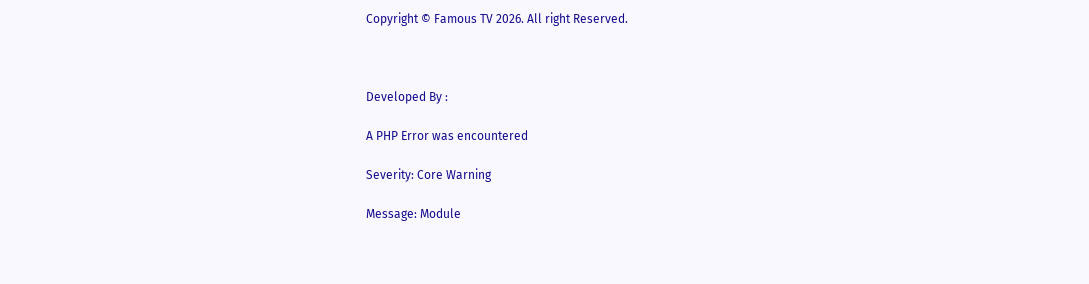Copyright © Famous TV 2026. All right Reserved.



Developed By :

A PHP Error was encountered

Severity: Core Warning

Message: Module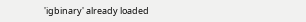'igbinary' already loaded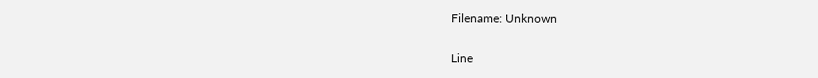Filename: Unknown

Line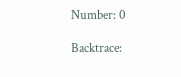Number: 0

Backtrace: